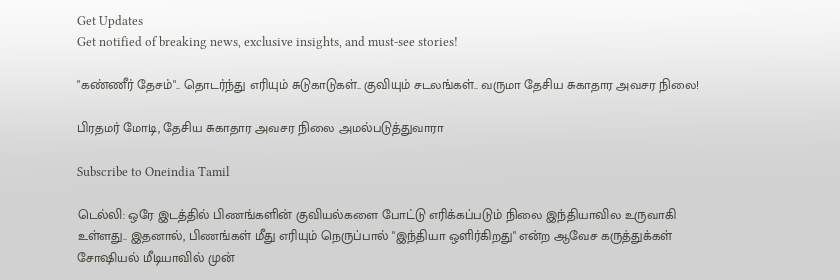Get Updates
Get notified of breaking news, exclusive insights, and must-see stories!

"கண்ணீர் தேசம்".. தொடர்ந்து எரியும் சுடுகாடுகள்.. குவியும் சடலங்கள்.. வருமா தேசிய சுகாதார அவசர நிலை!

பிரதமர் மோடி, தேசிய சுகாதார அவசர நிலை அமல்படுத்துவாரா

Subscribe to Oneindia Tamil

டெல்லி: ஒரே இடத்தில் பிணங்களின் குவியல்களை போட்டு எரிக்கப்படும் நிலை இந்தியாவில உருவாகி உள்ளது.. இதனால், பிணங்கள் மீது எரியும் நெருப்பால் "இந்தியா ஒளிர்கிறது" என்ற ஆவேச கருத்துக்கள் சோஷியல் மீடியாவில் முன்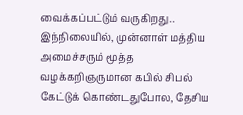வைக்கப்பட்டும் வருகிறது.. இந்நிலையில், முன்னாள் மத்திய அமைச்சரும் மூத்த வழக்கறிஞருமான கபில் சிபல் கேட்டுக் கொண்டதுபோல, தேசிய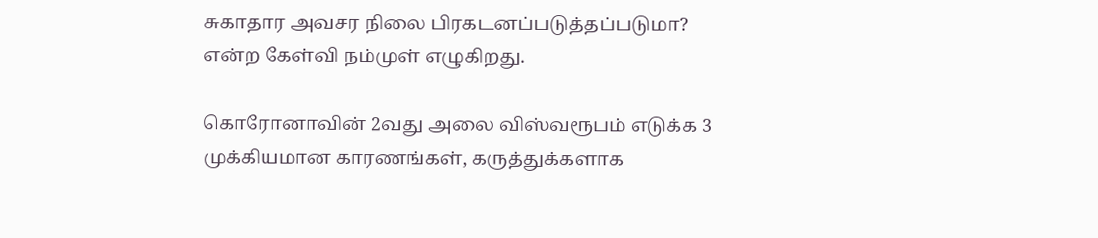சுகாதார அவசர நிலை பிரகடனப்படுத்தப்படுமா? என்ற கேள்வி நம்முள் எழுகிறது.

கொரோனாவின் 2வது அலை விஸ்வரூபம் எடுக்க 3 முக்கியமான காரணங்கள், கருத்துக்களாக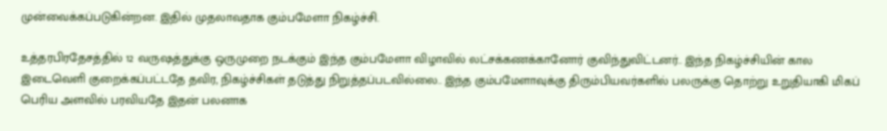முன்வைக்கப்படுகின்றன. இதில் முதலாவதாக கும்பமேளா நிகழ்ச்சி.

உத்தரபிரதேசத்தில் 12 வருஷத்துக்கு ஒருமுறை நடக்கும் இந்த கும்பமேளா விழாவில் லட்சக்கணக்கானோர் குவிந்துவிட்டனர்.. இந்த நிகழ்ச்சியின் கால இடைவெளி குறைக்கப்பட்டதே தவிர, நிகழ்ச்சிகள் தடுத்து நிறுத்தப்படவில்லை.. இந்த கும்பமேளாவுக்கு திரும்பியவர்களில் பலருக்கு தொற்று உறுதியாகி மிகப் பெரிய அளவில் பரவியதே இதன் பலனாக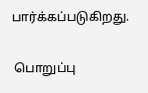பார்க்கப்படுகிறது.

 பொறுப்பு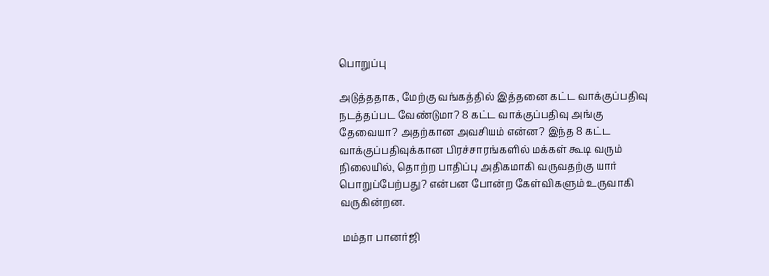பொறுப்பு

அடுத்ததாக, மேற்கு வங்கத்தில் இத்தனை கட்ட வாக்குப்பதிவு நடத்தப்பட வேண்டுமா? 8 கட்ட வாக்குப்பதிவு அங்கு தேவையா? அதற்கான அவசியம் என்ன? இந்த 8 கட்ட வாக்குப்பதிவுக்கான பிரச்சாரங்களில் மக்கள் கூடி வரும் நிலையில், தொற்ற பாதிப்பு அதிகமாகி வருவதற்கு யார் பொறுப்பேற்பது? என்பன போன்ற கேள்விகளும் உருவாகி வருகின்றன.

 மம்தா பானர்ஜி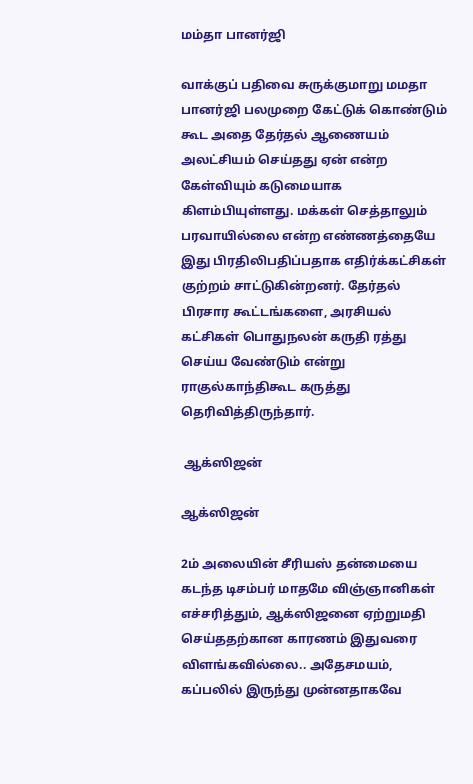மம்தா பானர்ஜி

வாக்குப் பதிவை சுருக்குமாறு மமதா பானர்ஜி பலமுறை கேட்டுக் கொண்டும் கூட அதை தேர்தல் ஆணையம் அலட்சியம் செய்தது ஏன் என்ற கேள்வியும் கடுமையாக கிளம்பியுள்ளது. மக்கள் செத்தாலும் பரவாயில்லை என்ற எண்ணத்தையே இது பிரதிலிபதிப்பதாக எதிர்க்கட்சிகள் குற்றம் சாட்டுகின்றனர். தேர்தல் பிரசார கூட்டங்களை, அரசியல் கட்சிகள் பொதுநலன் கருதி ரத்து செய்ய வேண்டும் என்று ராகுல்காந்திகூட கருத்து தெரிவித்திருந்தார்.

 ஆக்ஸிஜன்

ஆக்ஸிஜன்

2ம் அலையின் சீரியஸ் தன்மையை கடந்த டிசம்பர் மாதமே விஞ்ஞானிகள் எச்சரித்தும், ஆக்ஸிஜனை ஏற்றுமதி செய்ததற்கான காரணம் இதுவரை விளங்கவில்லை.. அதேசமயம், கப்பலில் இருந்து முன்னதாகவே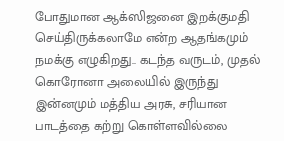போதுமான ஆக்ஸிஜனை இறக்குமதி செய்திருக்கலாமே என்ற ஆதங்கமும் நமக்கு எழுகிறது.. கடந்த வருடம், முதல் கொரோனா அலையில் இருந்து இன்னமும் மத்திய அரசு, சரியான பாடத்தை கற்று கொள்ளவில்லை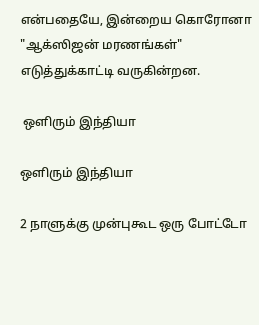என்பதையே, இன்றைய கொரோனா "ஆக்ஸிஜன் மரணங்கள்" எடுத்துக்காட்டி வருகின்றன.

 ஒளிரும் இந்தியா

ஒளிரும் இந்தியா

2 நாளுக்கு முன்புகூட ஒரு போட்டோ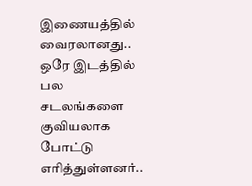இணையத்தில் வைரலானது.. ஒரே இடத்தில் பல சடலங்களை குவியலாக போட்டு எரித்துள்ளனர்..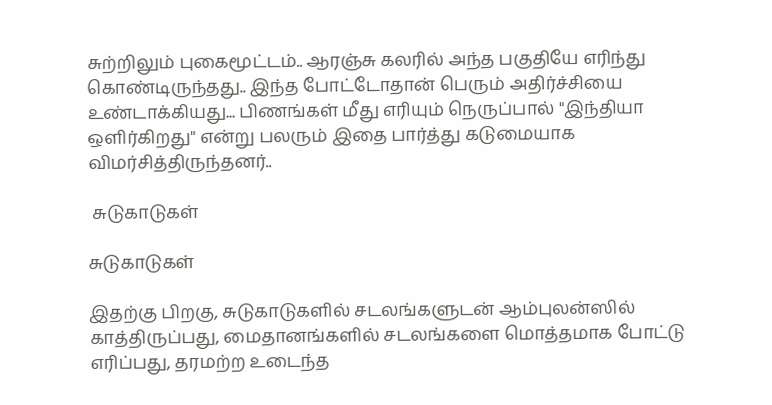சுற்றிலும் புகைமூட்டம்.. ஆரஞ்சு கலரில் அந்த பகுதியே எரிந்து கொண்டிருந்தது.. இந்த போட்டோதான் பெரும் அதிர்ச்சியை உண்டாக்கியது... பிணங்கள் மீது எரியும் நெருப்பால் "இந்தியா ஒளிர்கிறது" என்று பலரும் இதை பார்த்து கடுமையாக விமர்சித்திருந்தனர்..

 சுடுகாடுகள்

சுடுகாடுகள்

இதற்கு பிறகு, சுடுகாடுகளில் சடலங்களுடன் ஆம்புலன்ஸில் காத்திருப்பது, மைதானங்களில் சடலங்களை மொத்தமாக போட்டு எரிப்பது, தரமற்ற உடைந்த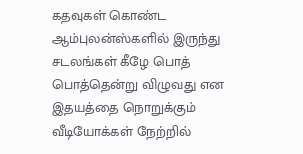கதவுகள் கொண்ட ஆம்புலன்ஸ்களில் இருந்து சடலங்கள் கீழே பொத் பொத்தென்று விழுவது என இதயத்தை நொறுக்கும் வீடியோக்கள் நேற்றில்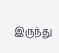இருந்து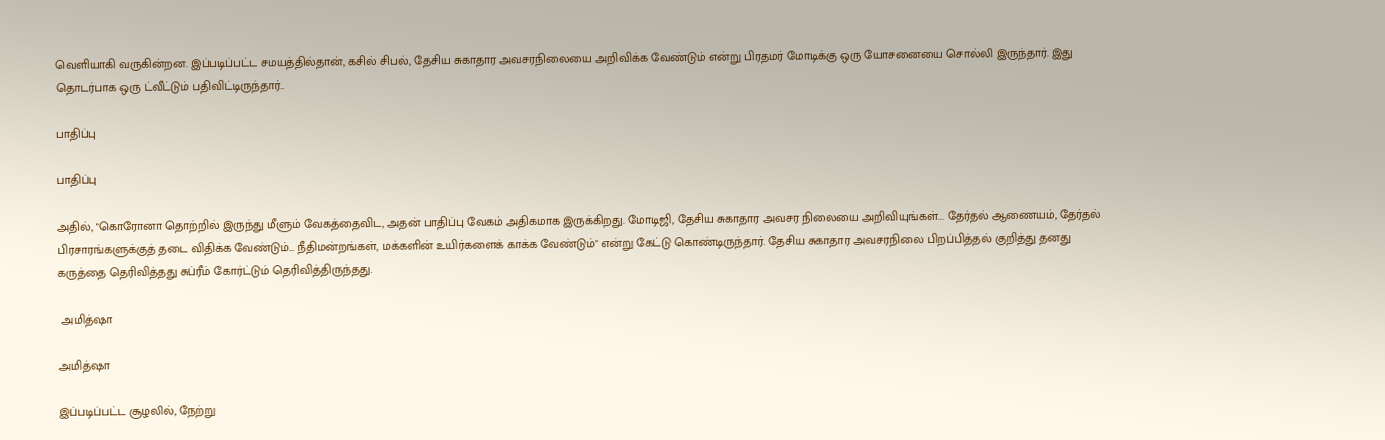வெளியாகி வருகின்றன. இப்படிப்பட்ட சமயத்தில்தான், கசில் சிபல், தேசிய சுகாதார அவசரநிலையை அறிவிக்க வேண்டும் என்று பிரதமர் மோடிக்கு ஒரு யோசனையை சொல்லி இருந்தார். இது தொடர்பாக ஒரு ட்வீட்டும் பதிவிட்டிருந்தார்..

பாதிப்பு

பாதிப்பு

அதில், "கொரோனா தொற்றில் இருந்து மீளும் வேகத்தைவிட, அதன் பாதிப்பு வேகம் அதிகமாக இருக்கிறது. மோடிஜி, தேசிய சுகாதார அவசர நிலையை அறிவியுங்கள்... தேர்தல் ஆணையம், தேர்தல் பிரசாரங்களுக்குத் தடை விதிக்க வேண்டும்... நீதிமன்றங்கள், மக்களின் உயிர்களைக் காக்க வேண்டும்" என்று கேட்டு கொண்டிருந்தார். தேசிய சுகாதார அவசரநிலை பிறப்பித்தல் குறித்து தனது கருத்தை தெரிவித்தது சுப்ரீம் கோர்ட்டும் தெரிவித்திருந்தது.

 அமித்ஷா

அமித்ஷா

இப்படிப்பட்ட சூழலில், நேற்று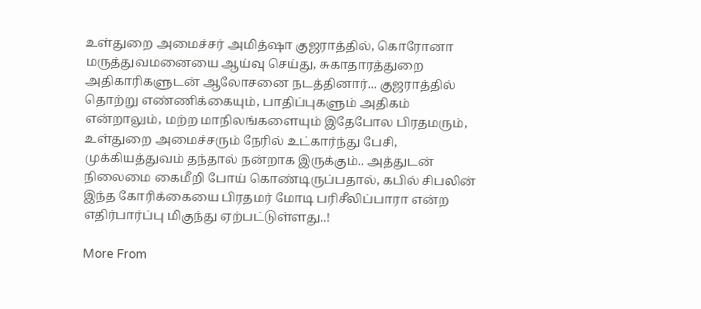உள்துறை அமைச்சர் அமித்ஷா குஜராத்தில், கொரோனா மருத்துவமனையை ஆய்வு செய்து, சுகாதாரத்துறை அதிகாரிகளுடன் ஆலோசனை நடத்தினார்... குஜராத்தில் தொற்று எண்ணிக்கையும், பாதிப்புகளும் அதிகம் என்றாலும், மற்ற மாநிலங்களையும் இதேபோல பிரதமரும், உள்துறை அமைச்சரும் நேரில் உட்கார்ந்து பேசி, முக்கியத்துவம் தந்தால் நன்றாக இருக்கும்.. அத்துடன் நிலைமை கைமீறி போய் கொண்டிருப்பதால், கபில் சிபலின் இந்த கோரிக்கையை பிரதமர் மோடி பரிசீலிப்பாரா என்ற எதிர்பார்ப்பு மிகுந்து ஏற்பட்டுள்ளது..!

More From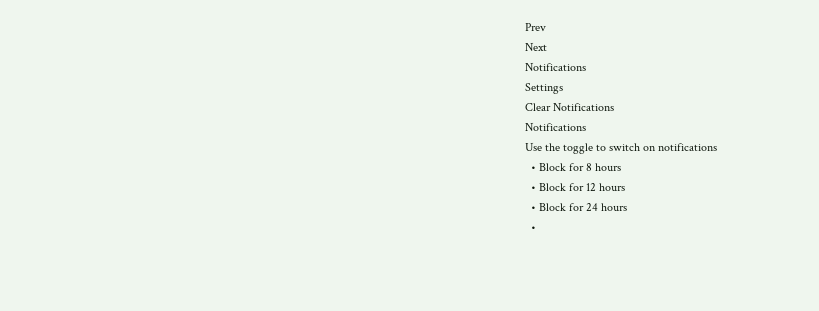Prev
Next
Notifications
Settings
Clear Notifications
Notifications
Use the toggle to switch on notifications
  • Block for 8 hours
  • Block for 12 hours
  • Block for 24 hours
  •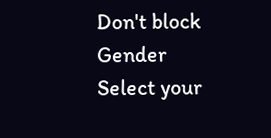Don't block
Gender
Select your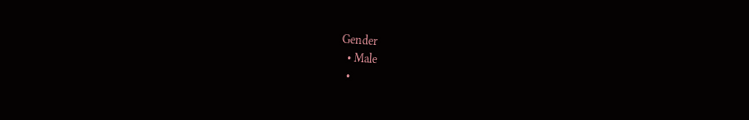Gender
  • Male
  •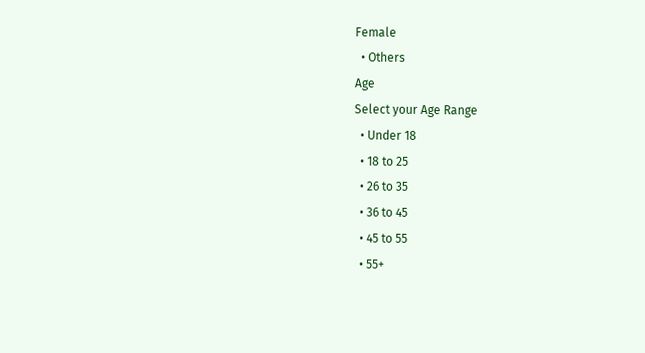Female
  • Others
Age
Select your Age Range
  • Under 18
  • 18 to 25
  • 26 to 35
  • 36 to 45
  • 45 to 55
  • 55+